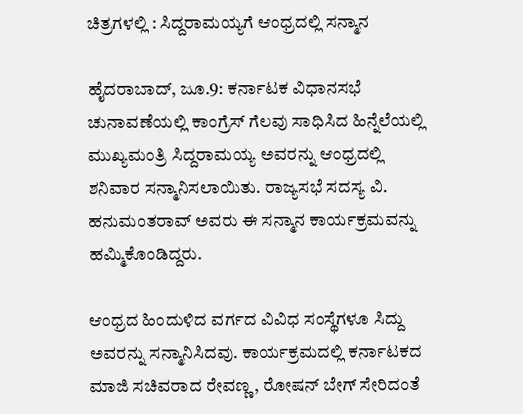ಚಿತ್ರಗಳಲ್ಲಿ : ಸಿದ್ದರಾಮಯ್ಯಗೆ ಆಂಧ್ರದಲ್ಲಿ ಸನ್ಮಾನ

ಹೈದರಾಬಾದ್, ಜೂ.9: ಕರ್ನಾಟಕ ವಿಧಾನಸಭೆ ಚುನಾವಣೆಯಲ್ಲಿ ಕಾಂಗ್ರೆಸ್ ಗೆಲವು ಸಾಧಿಸಿದ ಹಿನ್ನೆಲೆಯಲ್ಲಿ ಮುಖ್ಯಮಂತ್ರಿ ಸಿದ್ದರಾಮಯ್ಯ ಅವರನ್ನು ಆಂಧ್ರದಲ್ಲಿ ಶನಿವಾರ ಸನ್ಮಾನಿಸಲಾಯಿತು. ರಾಜ್ಯಸಭೆ ಸದಸ್ಯ ವಿ. ಹನುಮಂತರಾವ್ ಅವರು ಈ ಸನ್ಮಾನ ಕಾರ್ಯಕ್ರಮವನ್ನು ಹಮ್ಮಿಕೊಂಡಿದ್ದರು.

ಆಂಧ್ರದ ಹಿಂದುಳಿದ ವರ್ಗದ ವಿವಿಧ ಸಂಸ್ಥೆಗಳೂ ಸಿದ್ದು ಅವರನ್ನು ಸನ್ಮಾನಿಸಿದವು. ಕಾರ್ಯಕ್ರಮದಲ್ಲಿ ಕರ್ನಾಟಕದ ಮಾಜಿ ಸಚಿವರಾದ ರೇವಣ್ಣ, ರೋಷನ್ ಬೇಗ್ ಸೇರಿದಂತೆ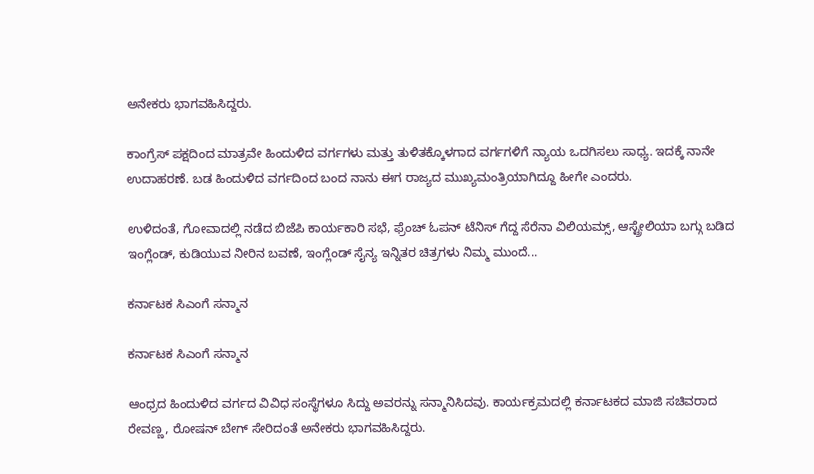ಅನೇಕರು ಭಾಗವಹಿಸಿದ್ದರು.

ಕಾಂಗ್ರೆಸ್ ಪಕ್ಷದಿಂದ ಮಾತ್ರವೇ ಹಿಂದುಳಿದ ವರ್ಗಗಳು ಮತ್ತು ತುಳಿತಕ್ಕೊಳಗಾದ ವರ್ಗಗಳಿಗೆ ನ್ಯಾಯ ಒದಗಿಸಲು ಸಾಧ್ಯ. ಇದಕ್ಕೆ ನಾನೇ ಉದಾಹರಣೆ. ಬಡ ಹಿಂದುಳಿದ ವರ್ಗದಿಂದ ಬಂದ ನಾನು ಈಗ ರಾಜ್ಯದ ಮುಖ್ಯಮಂತ್ರಿಯಾಗಿದ್ದೂ ಹೀಗೇ ಎಂದರು.

ಉಳಿದಂತೆ, ಗೋವಾದಲ್ಲಿ ನಡೆದ ಬಿಜೆಪಿ ಕಾರ್ಯಕಾರಿ ಸಭೆ, ಫ್ರೆಂಚ್ ಓಪನ್ ಟೆನಿಸ್ ಗೆದ್ದ ಸೆರೆನಾ ವಿಲಿಯಮ್ಸ್, ಆಸ್ಟ್ರೇಲಿಯಾ ಬಗ್ಗು ಬಡಿದ ಇಂಗ್ಲೆಂಡ್, ಕುಡಿಯುವ ನೀರಿನ ಬವಣೆ, ಇಂಗ್ಲೆಂಡ್ ಸೈನ್ಯ ಇನ್ನಿತರ ಚಿತ್ರಗಳು ನಿಮ್ಮ ಮುಂದೆ...

ಕರ್ನಾಟಕ ಸಿಎಂಗೆ ಸನ್ಮಾನ

ಕರ್ನಾಟಕ ಸಿಎಂಗೆ ಸನ್ಮಾನ

ಆಂಧ್ರದ ಹಿಂದುಳಿದ ವರ್ಗದ ವಿವಿಧ ಸಂಸ್ಥೆಗಳೂ ಸಿದ್ದು ಅವರನ್ನು ಸನ್ಮಾನಿಸಿದವು. ಕಾರ್ಯಕ್ರಮದಲ್ಲಿ ಕರ್ನಾಟಕದ ಮಾಜಿ ಸಚಿವರಾದ ರೇವಣ್ಣ, ರೋಷನ್ ಬೇಗ್ ಸೇರಿದಂತೆ ಅನೇಕರು ಭಾಗವಹಿಸಿದ್ದರು.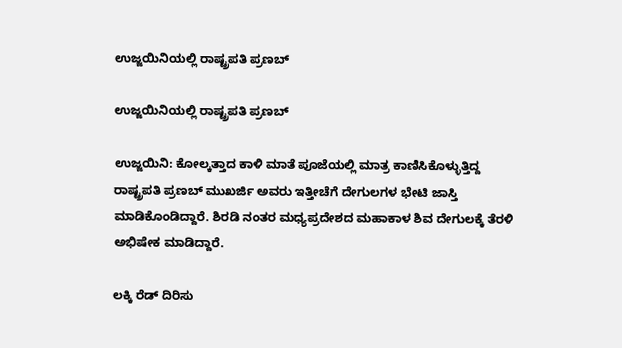ಉಜ್ಜಯಿನಿಯಲ್ಲಿ ರಾಷ್ಟ್ರಪತಿ ಪ್ರಣಬ್

ಉಜ್ಜಯಿನಿಯಲ್ಲಿ ರಾಷ್ಟ್ರಪತಿ ಪ್ರಣಬ್

ಉಜ್ಜಯಿನಿ: ಕೋಲ್ಕತ್ತಾದ ಕಾಳಿ ಮಾತೆ ಪೂಜೆಯಲ್ಲಿ ಮಾತ್ರ ಕಾಣಿಸಿಕೊಳ್ಳುತ್ತಿದ್ದ ರಾಷ್ಟ್ರಪತಿ ಪ್ರಣಬ್ ಮುಖರ್ಜಿ ಅವರು ಇತ್ತೀಚೆಗೆ ದೇಗುಲಗಳ ಭೇಟಿ ಜಾಸ್ತಿ ಮಾಡಿಕೊಂಡಿದ್ದಾರೆ. ಶಿರಡಿ ನಂತರ ಮಧ್ಯಪ್ರದೇಶದ ಮಹಾಕಾಳ ಶಿವ ದೇಗುಲಕ್ಕೆ ತೆರಳಿ ಅಭಿಷೇಕ ಮಾಡಿದ್ದಾರೆ.

ಲಕ್ಕಿ ರೆಡ್ ದಿರಿಸು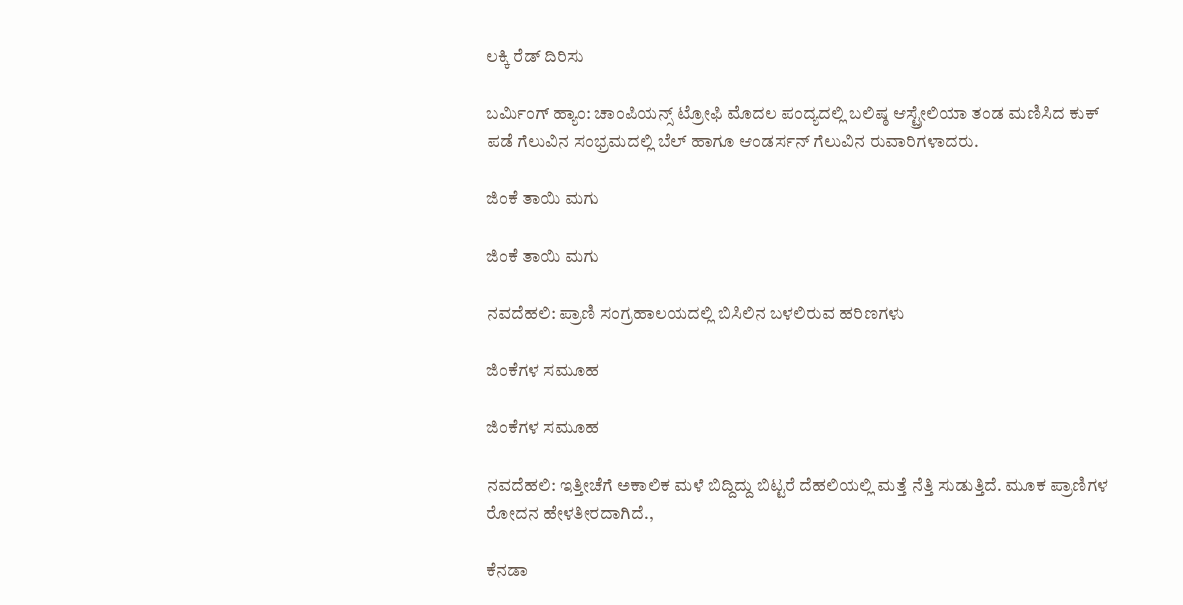ಲಕ್ಕಿ ರೆಡ್ ದಿರಿಸು

ಬರ್ಮಿಂಗ್ ಹ್ಯಾಂ: ಚಾಂಪಿಯನ್ಸ್ ಟ್ರೋಫಿ ಮೊದಲ ಪಂದ್ಯದಲ್ಲಿ ಬಲಿಷ್ಠ ಆಸ್ಟ್ರೇಲಿಯಾ ತಂಡ ಮಣಿಸಿದ ಕುಕ್ ಪಡೆ ಗೆಲುವಿನ ಸಂಭ್ರಮದಲ್ಲಿ ಬೆಲ್ ಹಾಗೂ ಆಂಡರ್ಸನ್ ಗೆಲುವಿನ ರುವಾರಿಗಳಾದರು.

ಜಿಂಕೆ ತಾಯಿ ಮಗು

ಜಿಂಕೆ ತಾಯಿ ಮಗು

ನವದೆಹಲಿ: ಪ್ರಾಣಿ ಸಂಗ್ರಹಾಲಯದಲ್ಲಿ ಬಿಸಿಲಿನ ಬಳಲಿರುವ ಹರಿಣಗಳು

ಜಿಂಕೆಗಳ ಸಮೂಹ

ಜಿಂಕೆಗಳ ಸಮೂಹ

ನವದೆಹಲಿ: ಇತ್ತೀಚೆಗೆ ಅಕಾಲಿಕ ಮಳೆ ಬಿದ್ದಿದ್ದು ಬಿಟ್ಟರೆ ದೆಹಲಿಯಲ್ಲಿ ಮತ್ತೆ ನೆತ್ತಿ ಸುಡುತ್ತಿದೆ. ಮೂಕ ಪ್ರಾಣಿಗಳ ರೋದನ ಹೇಳತೀರದಾಗಿದೆ.,

ಕೆನಡಾ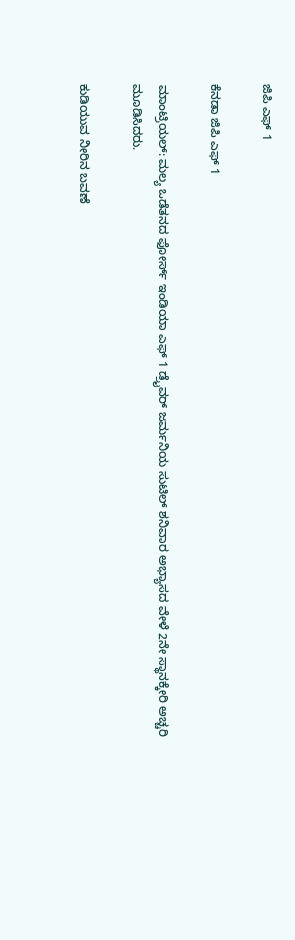ಜಿಪಿ ಎಫ್ 1

ಕೆನಡಾ ಜಿಪಿ ಎಫ್ 1

ಮಾಂಟ್ರಿಯಲ್: ಮಲ್ಯ ಒಡೆತನದ ಫೋರ್ಸ್ ಇಂಡಿಯಾ ಎಫ್ 1 ಡ್ರೈವರ್ ಜರ್ಮನಿಯ ಸುಟಿಲ್ ಶನಿವಾರ ಅಭ್ಯಾಸದ ವೇಳೆ 2ನೇ ಸ್ಥಾನಕ್ಕೇರಿ ಅಚ್ಚರಿ ಮೂಡಿಸಿದರು.

ಕುಡಿಯುವ ನೀರಿನ ಬವಣೆ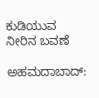ಕುಡಿಯುವ ನೀರಿನ ಬವಣೆ

ಅಹಮದಾಬಾದ್: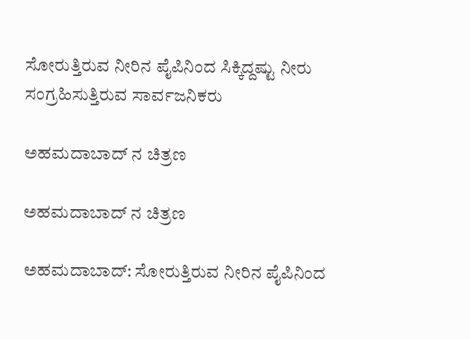ಸೋರುತ್ತಿರುವ ನೀರಿನ ಪೈಪಿನಿಂದ ಸಿಕ್ಕಿದ್ದಷ್ಟು ನೀರು ಸಂಗ್ರಹಿಸುತ್ತಿರುವ ಸಾರ್ವಜನಿಕರು

ಅಹಮದಾಬಾದ್ ನ ಚಿತ್ರಣ

ಅಹಮದಾಬಾದ್ ನ ಚಿತ್ರಣ

ಅಹಮದಾಬಾದ್: ಸೋರುತ್ತಿರುವ ನೀರಿನ ಪೈಪಿನಿಂದ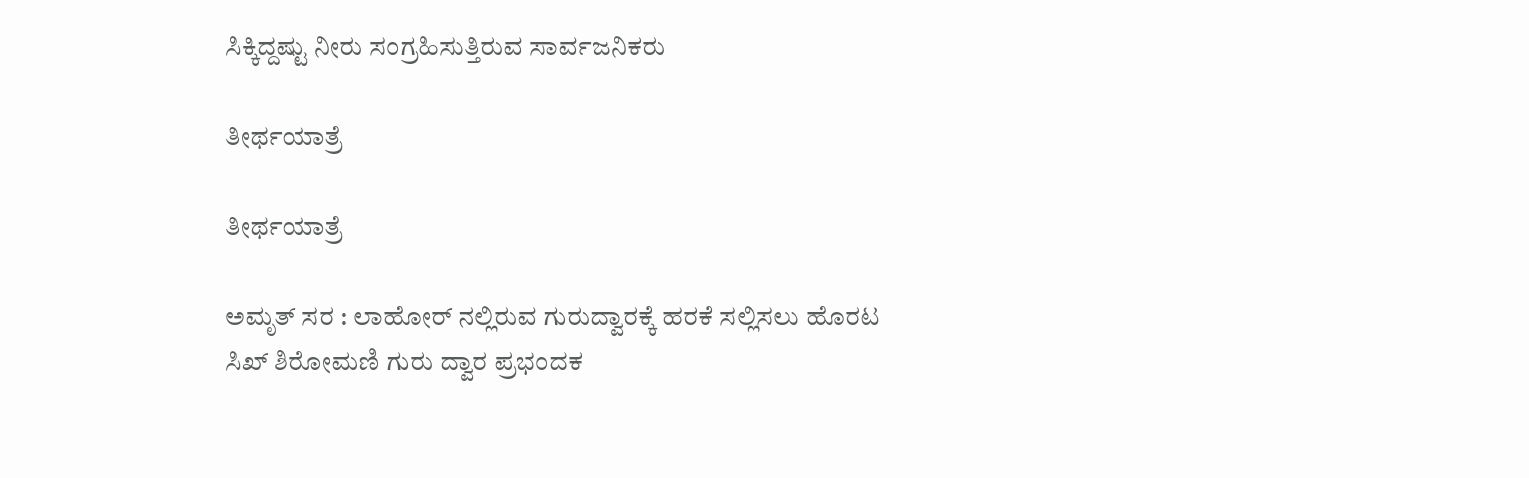ಸಿಕ್ಕಿದ್ದಷ್ಟು ನೀರು ಸಂಗ್ರಹಿಸುತ್ತಿರುವ ಸಾರ್ವಜನಿಕರು

ತೀರ್ಥಯಾತ್ರೆ

ತೀರ್ಥಯಾತ್ರೆ

ಅಮೃತ್ ಸರ : ಲಾಹೋರ್ ನಲ್ಲಿರುವ ಗುರುದ್ವಾರಕ್ಕೆ ಹರಕೆ ಸಲ್ಲಿಸಲು ಹೊರಟ ಸಿಖ್ ಶಿರೋಮಣಿ ಗುರು ದ್ವಾರ ಪ್ರಭಂದಕ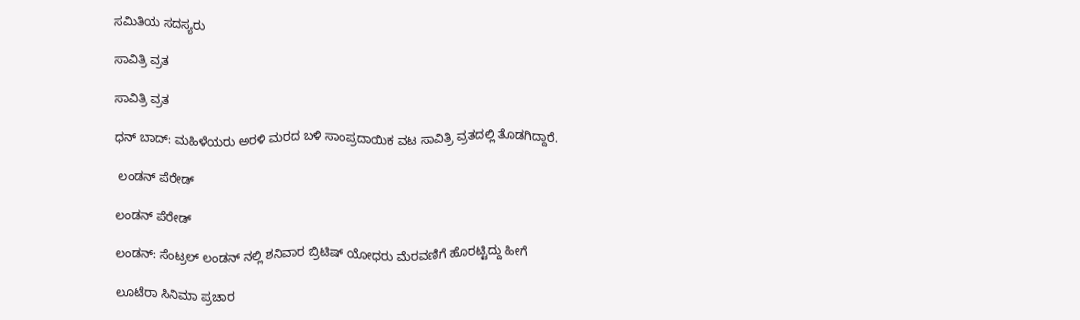ಸಮಿತಿಯ ಸದಸ್ಯರು

ಸಾವಿತ್ರಿ ವ್ರತ

ಸಾವಿತ್ರಿ ವ್ರತ

ಧನ್ ಬಾದ್: ಮಹಿಳೆಯರು ಅರಳಿ ಮರದ ಬಳಿ ಸಾಂಪ್ರದಾಯಿಕ ವಟ ಸಾವಿತ್ರಿ ವ್ರತದಲ್ಲಿ ತೊಡಗಿದ್ದಾರೆ.

 ಲಂಡನ್ ಪೆರೇಡ್

ಲಂಡನ್ ಪೆರೇಡ್

ಲಂಡನ್: ಸೆಂಟ್ರಲ್ ಲಂಡನ್ ನಲ್ಲಿ ಶನಿವಾರ ಬ್ರಿಟಿಷ್ ಯೋಧರು ಮೆರವಣಿಗೆ ಹೊರಟ್ಟಿದ್ದು ಹೀಗೆ

ಲೂಟೆರಾ ಸಿನಿಮಾ ಪ್ರಚಾರ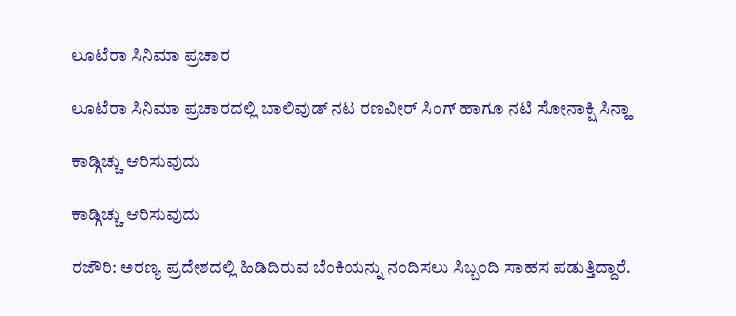ಲೂಟೆರಾ ಸಿನಿಮಾ ಪ್ರಚಾರ

ಲೂಟೆರಾ ಸಿನಿಮಾ ಪ್ರಚಾರದಲ್ಲಿ ಬಾಲಿವುಡ್ ನಟ ರಣವೀರ್ ಸಿಂಗ್ ಹಾಗೂ ನಟಿ ಸೋನಾಕ್ಷಿ ಸಿನ್ಹಾ

ಕಾಡ್ಗಿಚ್ಚು ಆರಿಸುವುದು

ಕಾಡ್ಗಿಚ್ಚು ಆರಿಸುವುದು

ರಜೌರಿ: ಅರಣ್ಯ ಪ್ರದೇಶದಲ್ಲಿ ಹಿಡಿದಿರುವ ಬೆಂಕಿಯನ್ನು ನಂದಿಸಲು ಸಿಬ್ಬಂದಿ ಸಾಹಸ ಪಡುತ್ತಿದ್ದಾರೆ.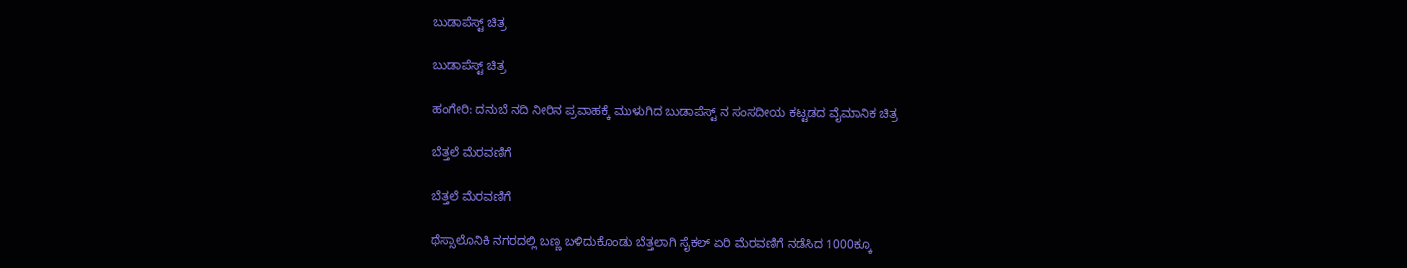ಬುಡಾಪೆಸ್ಟ್ ಚಿತ್ರ

ಬುಡಾಪೆಸ್ಟ್ ಚಿತ್ರ

ಹಂಗೇರಿ: ದನುಬೆ ನದಿ ನೀರಿನ ಪ್ರವಾಹಕ್ಕೆ ಮುಳುಗಿದ ಬುಡಾಪೆಸ್ಟ್ ನ ಸಂಸದೀಯ ಕಟ್ಟಡದ ವೈಮಾನಿಕ ಚಿತ್ರ

ಬೆತ್ತಲೆ ಮೆರವಣಿಗೆ

ಬೆತ್ತಲೆ ಮೆರವಣಿಗೆ

ಥೆಸ್ಸಾಲೊನಿಕಿ ನಗರದಲ್ಲಿ ಬಣ್ಣ ಬಳಿದುಕೊಂಡು ಬೆತ್ತಲಾಗಿ ಸೈಕಲ್ ಏರಿ ಮೆರವಣಿಗೆ ನಡೆಸಿದ 1000ಕ್ಕೂ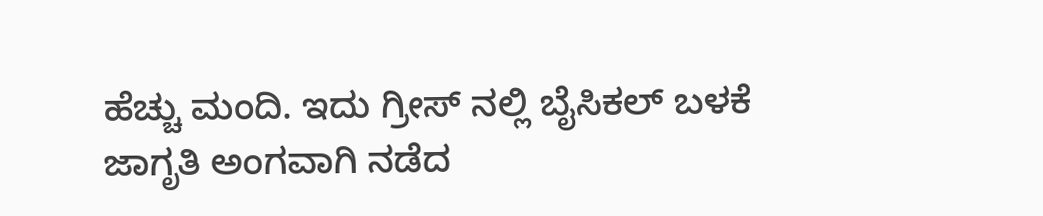ಹೆಚ್ಚು ಮಂದಿ. ಇದು ಗ್ರೀಸ್ ನಲ್ಲಿ ಬೈಸಿಕಲ್ ಬಳಕೆ ಜಾಗೃತಿ ಅಂಗವಾಗಿ ನಡೆದ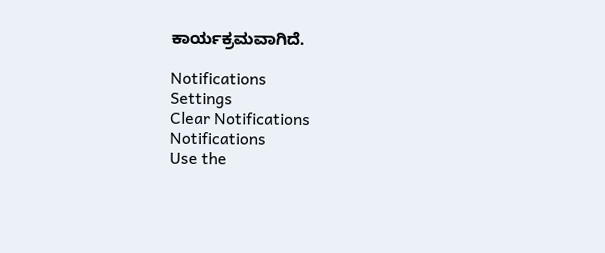ಕಾರ್ಯಕ್ರಮವಾಗಿದೆ.

Notifications
Settings
Clear Notifications
Notifications
Use the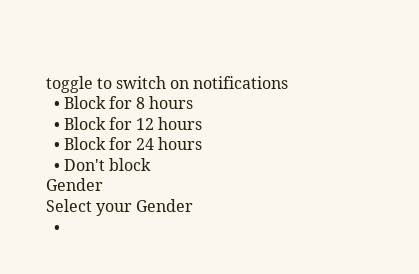toggle to switch on notifications
  • Block for 8 hours
  • Block for 12 hours
  • Block for 24 hours
  • Don't block
Gender
Select your Gender
  •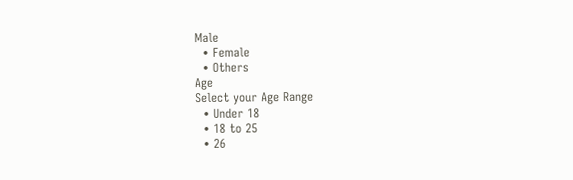Male
  • Female
  • Others
Age
Select your Age Range
  • Under 18
  • 18 to 25
  • 26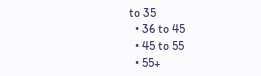to 35
  • 36 to 45
  • 45 to 55
  • 55+